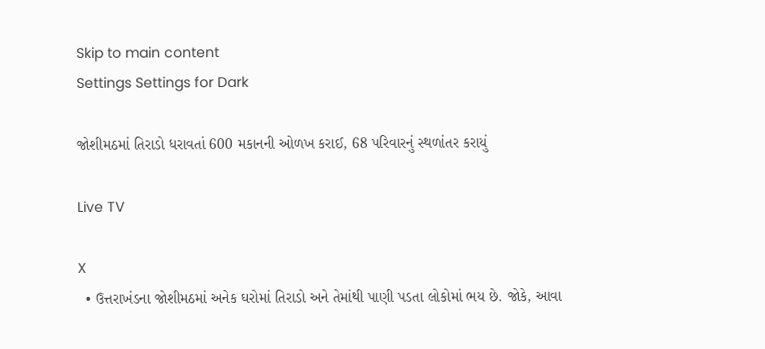Skip to main content
Settings Settings for Dark

જોશીમઠમાં તિરાડો ધરાવતાં 600 મકાનની ઓળખ કરાઈ, 68 પરિવારનું સ્થળાંતર કરાયું

Live TV

X
  • ઉત્તરાખંડના જોશીમઠમાં અનેક ઘરોમાં તિરાડો અને તેમાંથી પાણી પડતા લોકોમાં ભય છે. જોકે, આવા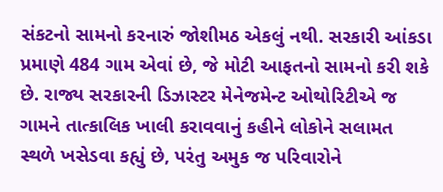સંકટનો સામનો કરનારું જોશીમઠ એકલું નથી. સરકારી આંકડા પ્રમાણે 484 ગામ એવાં છે, જે મોટી આફતનો સામનો કરી શકે છે. રાજ્ય સરકારની ડિઝાસ્ટર મેનેજમેન્ટ ઓથોરિટીએ જ ગામને તાત્કાલિક ખાલી કરાવવાનું કહીને લોકોને સલામત સ્થળે ખસેડવા કહ્યું છે, પરંતુ અમુક જ પરિવારોને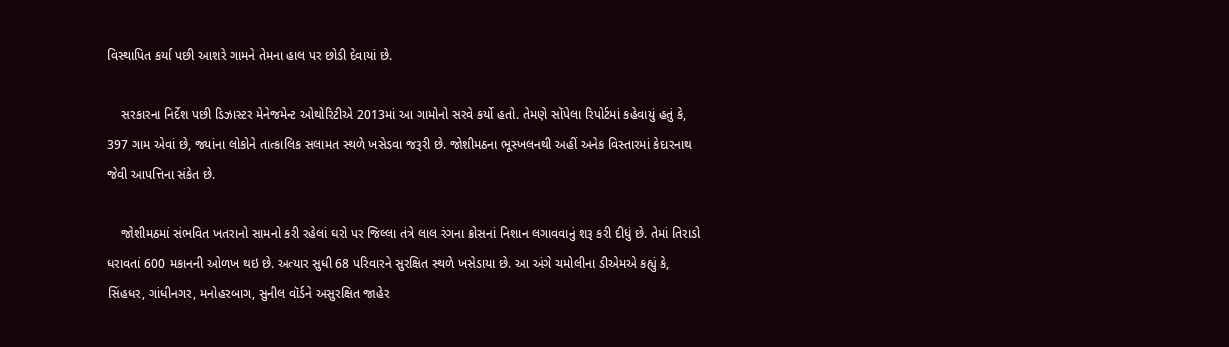વિસ્થાપિત કર્યા પછી આશરે ગામને તેમના હાલ પર છોડી દેવાયાં છે.

    સરકારના નિર્દેશ પછી ડિઝાસ્ટર મેનેજમેન્ટ ઓથોરિટીએ 2013માં આ ગામોનો સરવે કર્યો હતો. તેમણે સોંપેલા રિપોર્ટમાં કહેવાયું હતું કે, 397 ગામ એવાં છે, જ્યાંના લોકોને તાત્કાલિક સલામત સ્થળે ખસેડવા જરૂરી છે. જોશીમઠના ભૂસ્ખલનથી અહીં અનેક વિસ્તારમાં કેદારનાથ જેવી આપત્તિના સંકેત છે.

    જોશીમઠમાં સંભવિત ખતરાનો સામનો કરી રહેલાં ઘરો પર જિલ્લા તંત્રે લાલ રંગના ક્રોસનાં નિશાન લગાવવાનું શરૂ કરી દીધું છે. તેમાં તિરાડો ધરાવતાં 600 મકાનની ઓળખ થઇ છે. અત્યાર સુધી 68 પરિવારને સુરક્ષિત સ્થળે ખસેડાયા છે. આ અંગે ચમોલીના ડીએમએ કહ્યું કે, સિંહધર, ગાંધીનગર, મનોહરબાગ, સુનીલ વૉર્ડને અસુરક્ષિત જાહેર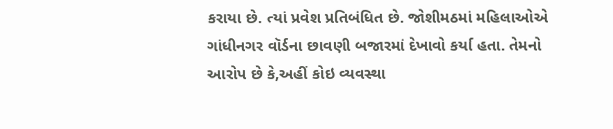કરાયા છે. ત્યાં પ્રવેશ પ્રતિબંધિત છે. જોશીમઠમાં મહિલાઓએ ગાંધીનગર વૉર્ડના છાવણી બજારમાં દેખાવો કર્યા હતા. તેમનો આરોપ છે કે,અહીં કોઇ વ્યવસ્થા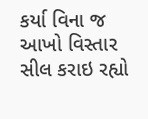કર્યા વિના જ આખો વિસ્તાર સીલ કરાઇ રહ્યો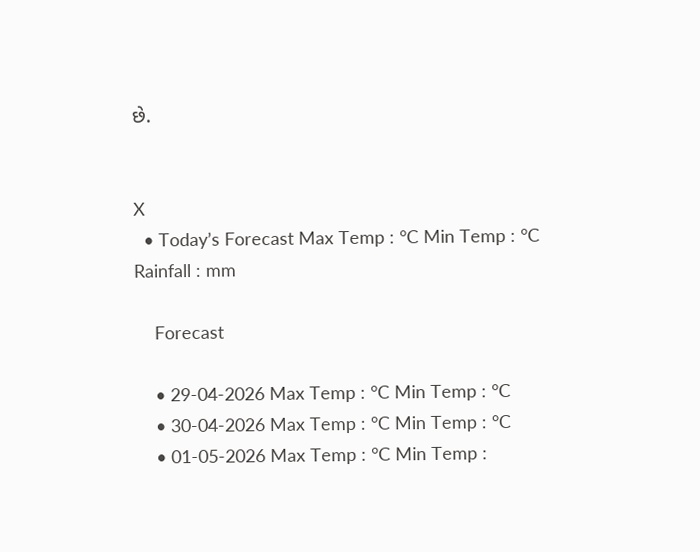છે.


X
  • Today’s Forecast Max Temp : °C Min Temp : °C Rainfall : mm

    Forecast

    • 29-04-2026 Max Temp : °C Min Temp : °C
    • 30-04-2026 Max Temp : °C Min Temp : °C
    • 01-05-2026 Max Temp : °C Min Temp :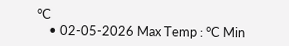°C
    • 02-05-2026 Max Temp : °C Min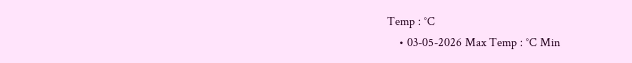Temp : °C
    • 03-05-2026 Max Temp : °C Min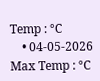Temp : °C
    • 04-05-2026 Max Temp : °C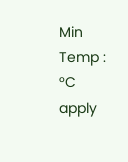Min Temp : °C
apply